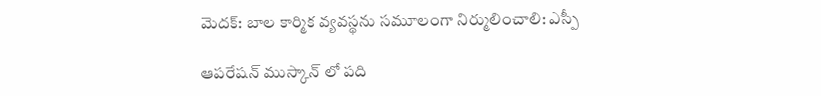మెదక్: బాల కార్మిక వ్యవస్థను సమూలంగా నిర్ములించాలి: ఎస్పీ

ఆపరేషన్ ముస్కాన్ లో పది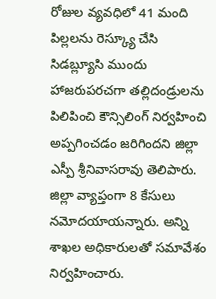రోజుల వ్యవధిలో 41 మంది పిల్లలను రెస్క్యూ చేసి సిడబ్ల్యూసి ముందు హాజరుపరచగా తల్లిదండ్రులను పిలిపించి కౌన్సిలింగ్ నిర్వహించి అప్పగించడం జరిగిందని జిల్లా ఎస్పీ శ్రీనివాసరావు తెలిపారు. జిల్లా వ్యాప్తంగా 8 కేసులు నమోదయాయన్నారు. అన్ని శాఖల అధికారులతో సమావేశం నిర్వహించారు.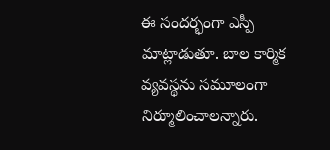ఈ సందర్భంగా ఎస్పీ మాట్లాడుతూ. బాల కార్మిక వ్యవస్థను సమూలంగా నిర్మూలించాలన్నారు.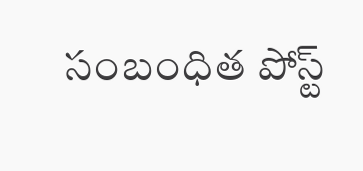సంబంధిత పోస్ట్